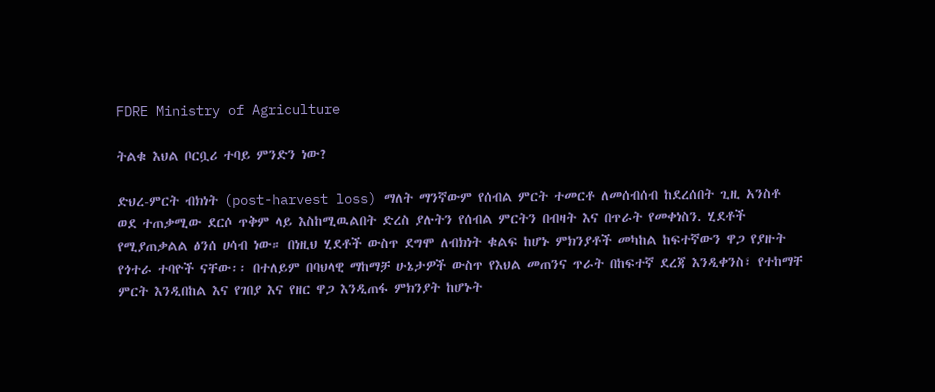FDRE Ministry of Agriculture

ትልቁ እህል ቦርቧሪ ተባይ ምንድን ነው?

ድህረ-ምርት ብክነት (post-harvest loss) ማለት ማንኛውም የሰብል ምርት ተመርቶ ለመሰብሰብ ከደረሰበት ጊዚ አንስቶ ወደ ተጠቃሚው ደርሶ ጥቅም ላይ እስከሚዉልበት ድረስ ያሉትን የሰብል ምርትን በብዛት እና በጥራት የመቀነስን. ሂደቶች የሚያጠቃልል ፅንሰ ሀሳብ ነው። በነዚህ ሂደቶች ውስጥ ደግሞ ለብክነት ቁልፍ ከሆኑ ምክንያቶች መካከል ከፍተኛውን ዋጋ የያዙት የጎተራ ተባዮች ናቸው፡፡ በተለይም በባህላዊ ማከማቻ ሁኔታዎች ውስጥ የእህል መጠንና ጥራት በከፍተኛ ደረጃ እንዲቀንስ፣ የተከማቸ ምርት እንዲበከል እና የገበያ እና የዘር ዋጋ እንዲጠፋ ምክንያት ከሆኑት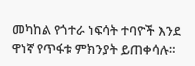መካከል የጎተራ ነፍሳት ተባዮች እንደ ዋነኛ የጥፋቱ ምክንያት ይጠቀሳሉ።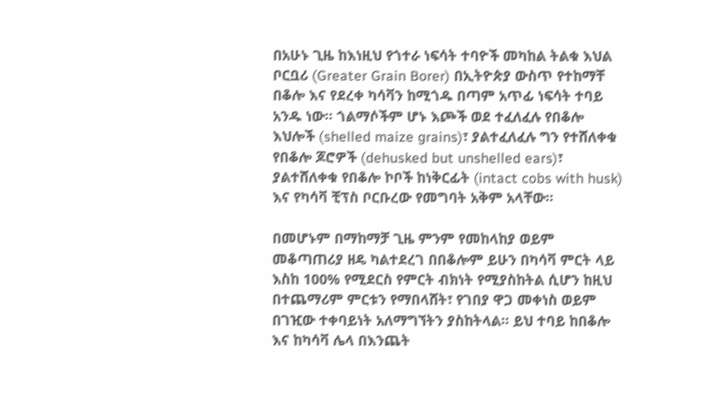በአሁኑ ጊዜ ከእነዚህ የጎተራ ነፍሳት ተባዮች መካከል ትልቁ እህል ቦርቧሪ (Greater Grain Borer) በኢትዮጵያ ውስጥ የተከማቸ በቆሎ እና የደረቀ ካሳቫን ከሚጎዱ በጣም አጥፊ ነፍሳት ተባይ አንዱ ነው። ጎልማሶችም ሆኑ እጮች ወደ ተፈለፈሉ የበቆሎ እህሎች (shelled maize grains)፣ ያልተፈለፈሉ ግን የተሸለቀቁ የበቆሎ ጆሮዎች (dehusked but unshelled ears)፣ ያልተሸለቀቁ የበቆሎ ኮቦች ከነቅርፊት (intact cobs with husk) እና የካሳቫ ቺፕስ ቦርቡረው የመግባት አቅም አላቸው፡፡

በመሆኑም በማከማቻ ጊዜ ምንም የመከላከያ ወይም መቆጣጠሪያ ዘዴ ካልተደረገ በበቆሎም ይሁን በካሳቫ ምርት ላይ እስከ 100% የሚደርስ የምርት ብክነት የሚያስከትል ሲሆን ከዚህ በተጨማሪም ምርቱን የማበላሸት፣ የገበያ ዋጋ መቀነስ ወይም በገዢው ተቀባይነት አለማግኘትን ያስከትላል፡፡ ይህ ተባይ ከበቆሎ እና ከካሳቫ ሌላ በእንጨት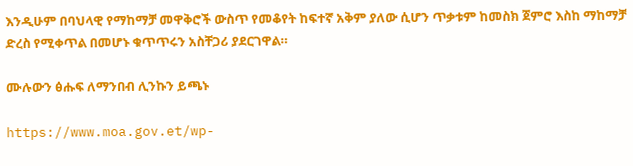እንዲሁም በባህላዊ የማከማቻ መዋቅሮች ውስጥ የመቆየት ከፍተኛ አቅም ያለው ሲሆን ጥቃቱም ከመስክ ጀምሮ እስከ ማከማቻ ድረስ የሚቀጥል በመሆኑ ቁጥጥሩን አስቸጋሪ ያደርገዋል።

ሙሉውን ፅሑፍ ለማንበብ ሊንኩን ይጫኑ

https://www.moa.gov.et/wp-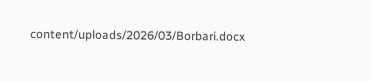content/uploads/2026/03/Borbari.docx